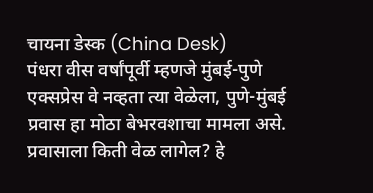चायना डेस्क (China Desk)
पंधरा वीस वर्षांपूर्वी म्हणजे मुंबई-पुणे एक्सप्रेस वे नव्हता त्या वेळेला, पुणे-मुंबई प्रवास हा मोठा बेभरवशाचा मामला असे. प्रवासाला किती वेळ लागेल? हे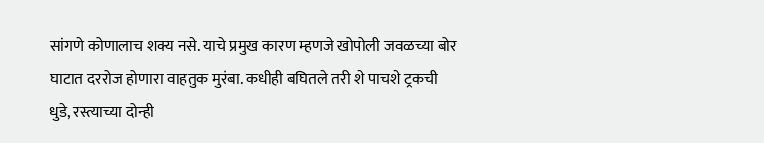सांगणे कोणालाच शक्य नसे. याचे प्रमुख कारण म्हणजे खोपोली जवळच्या बोर घाटात दररोज होणारा वाहतुक मुरंबा. कधीही बघितले तरी शे पाचशे ट्रकची धुडे, रस्त्याच्या दोन्ही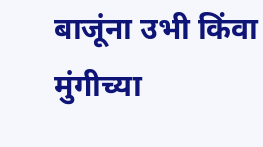बाजूंना उभी किंवा मुंगीच्या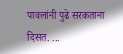पावलांनी पुढे सरकताना दिसत. ...